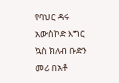የባህር ዳሩ አውስኮድ እግር ኳስ ክለብ ቡድን መሪ በአቶ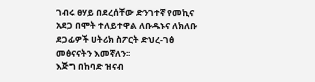ገብሩ ፀሃይ በደረሰቸው ድንገተኛ የመኪና አደጋ በሞት ተለይተዋል ለቡዱኑና ለክለቡ ደጋፊዎች ሀትሪክ ስፖርት ድህረ-ገፅ መፅናናትን እመኛለን፡፡
እጅግ በከባድ ዝናብ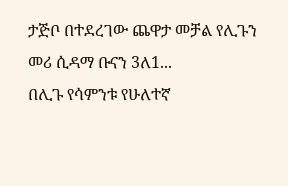ታጅቦ በተደረገው ጨዋታ መቻል የሊጉን መሪ ሲዳማ ቡናን 3ለ1...
በሊጉ የሳምንቱ የሁለተኛ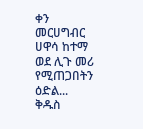ቀን መርሀግብር ሀዋሳ ከተማ ወደ ሊጉ መሪ የሚጠጋበትን ዕድል...
ቅዱስ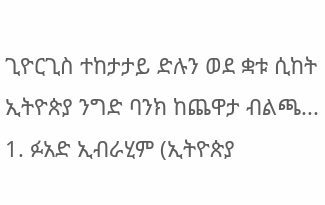ጊዮርጊስ ተከታታይ ድሉን ወደ ቋቱ ሲከት ኢትዮጵያ ንግድ ባንክ ከጨዋታ ብልጫ...
1. ፉአድ ኢብራሂም (ኢትዮጵያ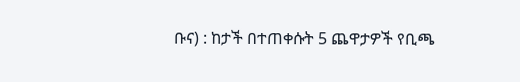ቡና) : ከታች በተጠቀሱት 5 ጨዋታዎች የቢጫ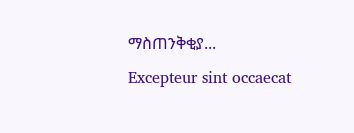ማስጠንቅቂያ...
Excepteur sint occaecat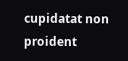cupidatat non proident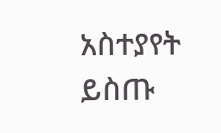አስተያየት ይስጡ